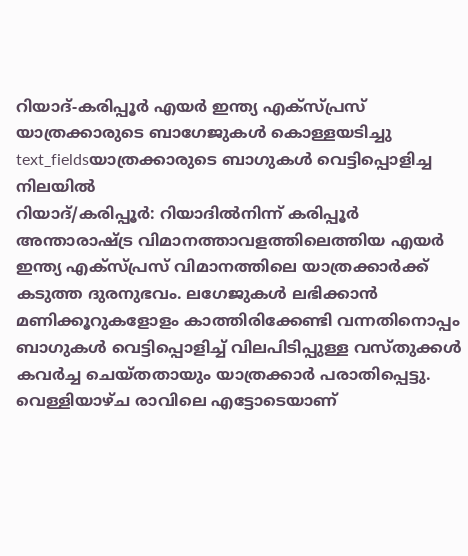റിയാദ്-കരിപ്പൂർ എയർ ഇന്ത്യ എക്സ്പ്രസ് യാത്രക്കാരുടെ ബാഗേജുകൾ കൊള്ളയടിച്ചു
text_fieldsയാത്രക്കാരുടെ ബാഗുകൾ വെട്ടിപ്പൊളിച്ച നിലയിൽ
റിയാദ്/കരിപ്പൂർ: റിയാദിൽനിന്ന് കരിപ്പൂർ അന്താരാഷ്ട്ര വിമാനത്താവളത്തിലെത്തിയ എയർ ഇന്ത്യ എക്സ്പ്രസ് വിമാനത്തിലെ യാത്രക്കാർക്ക് കടുത്ത ദുരനുഭവം. ലഗേജുകൾ ലഭിക്കാൻ മണിക്കൂറുകളോളം കാത്തിരിക്കേണ്ടി വന്നതിനൊപ്പം ബാഗുകൾ വെട്ടിപ്പൊളിച്ച് വിലപിടിപ്പുള്ള വസ്തുക്കൾ കവർച്ച ചെയ്തതായും യാത്രക്കാർ പരാതിപ്പെട്ടു.
വെള്ളിയാഴ്ച രാവിലെ എട്ടോടെയാണ്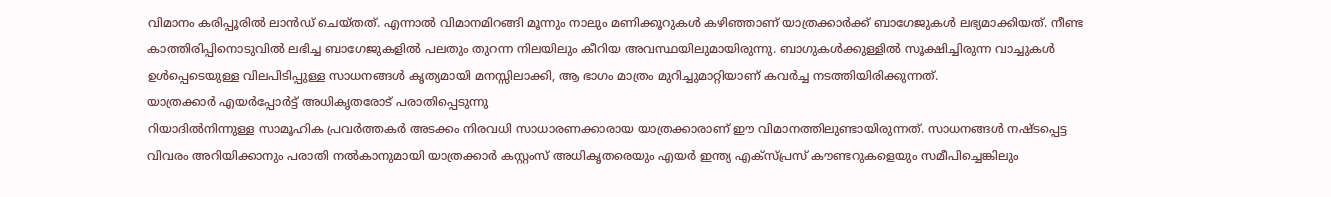വിമാനം കരിപ്പൂരിൽ ലാൻഡ് ചെയ്തത്. എന്നാൽ വിമാനമിറങ്ങി മൂന്നും നാലും മണിക്കൂറുകൾ കഴിഞ്ഞാണ് യാത്രക്കാർക്ക് ബാഗേജുകൾ ലഭ്യമാക്കിയത്. നീണ്ട കാത്തിരിപ്പിനൊടുവിൽ ലഭിച്ച ബാഗേജുകളിൽ പലതും തുറന്ന നിലയിലും കീറിയ അവസ്ഥയിലുമായിരുന്നു. ബാഗുകൾക്കുള്ളിൽ സൂക്ഷിച്ചിരുന്ന വാച്ചുകൾ ഉൾപ്പെടെയുള്ള വിലപിടിപ്പുള്ള സാധനങ്ങൾ കൃത്യമായി മനസ്സിലാക്കി, ആ ഭാഗം മാത്രം മുറിച്ചുമാറ്റിയാണ് കവർച്ച നടത്തിയിരിക്കുന്നത്.
യാത്രക്കാർ എയർപ്പോർട്ട് അധികൃതരോട് പരാതിപ്പെടുന്നു
റിയാദിൽനിന്നുള്ള സാമൂഹിക പ്രവർത്തകർ അടക്കം നിരവധി സാധാരണക്കാരായ യാത്രക്കാരാണ് ഈ വിമാനത്തിലുണ്ടായിരുന്നത്. സാധനങ്ങൾ നഷ്ടപ്പെട്ട വിവരം അറിയിക്കാനും പരാതി നൽകാനുമായി യാത്രക്കാർ കസ്റ്റംസ് അധികൃതരെയും എയർ ഇന്ത്യ എക്സ്പ്രസ് കൗണ്ടറുകളെയും സമീപിച്ചെങ്കിലും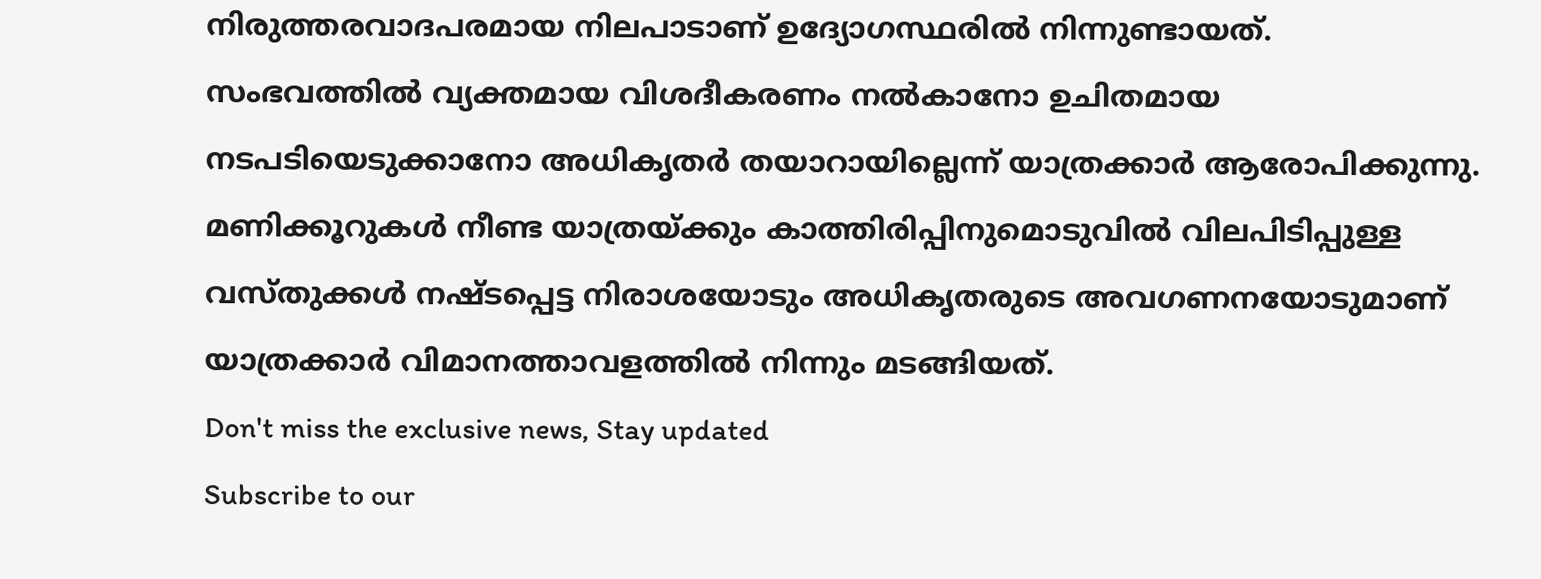നിരുത്തരവാദപരമായ നിലപാടാണ് ഉദ്യോഗസ്ഥരിൽ നിന്നുണ്ടായത്.
സംഭവത്തിൽ വ്യക്തമായ വിശദീകരണം നൽകാനോ ഉചിതമായ നടപടിയെടുക്കാനോ അധികൃതർ തയാറായില്ലെന്ന് യാത്രക്കാർ ആരോപിക്കുന്നു. മണിക്കൂറുകൾ നീണ്ട യാത്രയ്ക്കും കാത്തിരിപ്പിനുമൊടുവിൽ വിലപിടിപ്പുള്ള വസ്തുക്കൾ നഷ്ടപ്പെട്ട നിരാശയോടും അധികൃതരുടെ അവഗണനയോടുമാണ് യാത്രക്കാർ വിമാനത്താവളത്തിൽ നിന്നും മടങ്ങിയത്.
Don't miss the exclusive news, Stay updated
Subscribe to our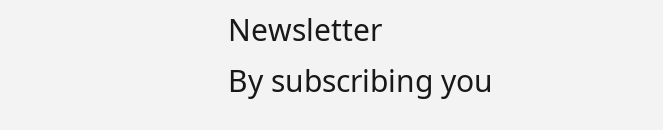Newsletter
By subscribing you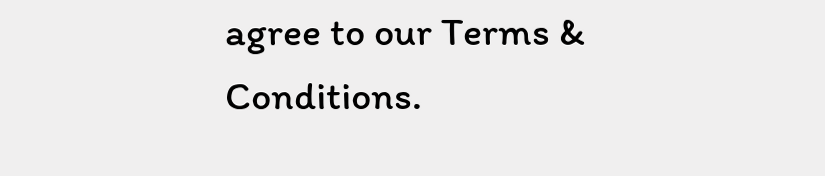agree to our Terms & Conditions.